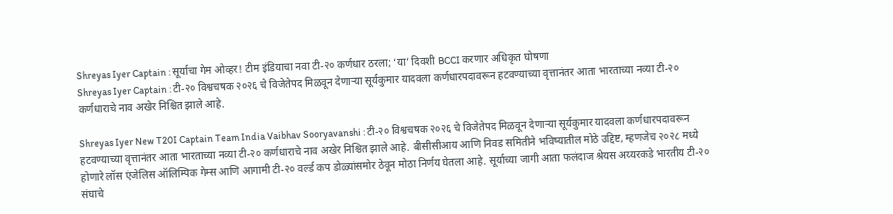Shreyas Iyer Captain : सूर्याचा गेम ओव्हर! टीम इंडियाचा नवा टी-२० कर्णधार ठरला; ‘या’ दिवशी BCCI करणार अधिकृत घोषणा
Shreyas Iyer Captain : टी-२० विश्वचषक २०२६ चे विजेतेपद मिळवून देणाऱ्या सूर्यकुमार यादवला कर्णधारपदावरून हटवण्याच्या वृत्तानंतर आता भारताच्या नव्या टी-२० कर्णधाराचे नाव अखेर निश्चित झाले आहे.

Shreyas Iyer New T20I Captain Team India Vaibhav Sooryavanshi : टी-२० विश्वचषक २०२६ चे विजेतेपद मिळवून देणाऱ्या सूर्यकुमार यादवला कर्णधारपदावरून हटवण्याच्या वृत्तानंतर आता भारताच्या नव्या टी-२० कर्णधाराचे नाव अखेर निश्चित झाले आहे. बीसीसीआय आणि निवड समितीने भविष्यातील मोठे उद्दिष्ट, म्हणजेच २०२८ मध्ये होणारे लॉस एंजेलिस ऑलिम्पिक गेम्स आणि आगामी टी-२० वर्ल्ड कप डोळ्यांसमोर ठेवून मोठा निर्णय घेतला आहे. सूर्याच्या जागी आता फलंदाज श्रेयस अय्यरकडे भारतीय टी-२० संघाचे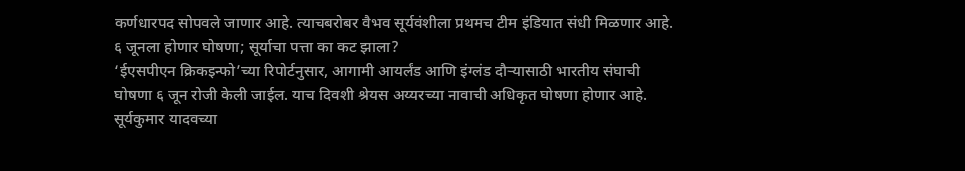कर्णधारपद सोपवले जाणार आहे. त्याचबरोबर वैभव सूर्यवंशीला प्रथमच टीम इंडियात संधी मिळणार आहे.
६ जूनला होणार घोषणा; सूर्याचा पत्ता का कट झाला?
‘ईएसपीएन क्रिकइन्फो’च्या रिपोर्टनुसार, आगामी आयर्लंड आणि इंग्लंड दौऱ्यासाठी भारतीय संघाची घोषणा ६ जून रोजी केली जाईल. याच दिवशी श्रेयस अय्यरच्या नावाची अधिकृत घोषणा होणार आहे. सूर्यकुमार यादवच्या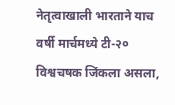नेतृत्वाखाली भारताने याच वर्षी मार्चमध्ये टी-२० विश्वचषक जिंकला असला,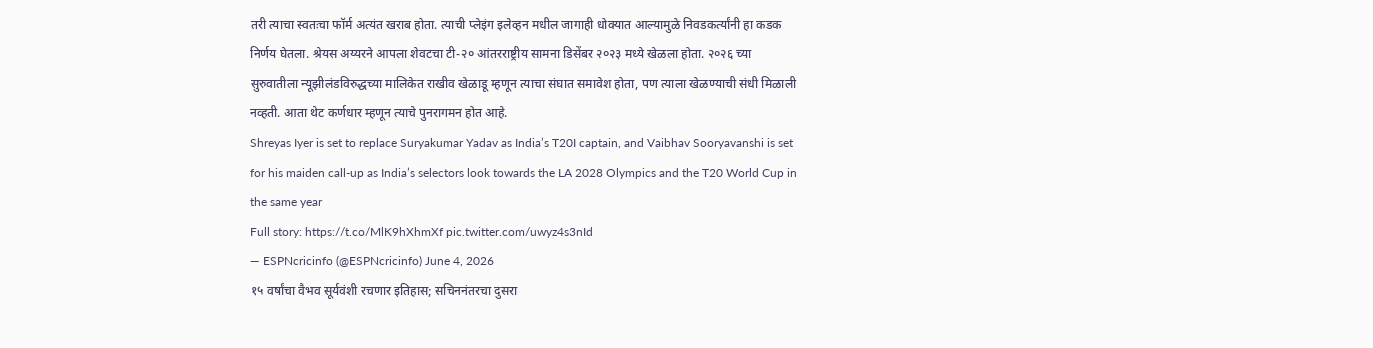तरी त्याचा स्वतःचा फॉर्म अत्यंत खराब होता. त्याची प्लेइंग इलेव्हन मधील जागाही धोक्यात आल्यामुळे निवडकर्त्यांनी हा कडक निर्णय घेतला. श्रेयस अय्यरने आपला शेवटचा टी-२० आंतरराष्ट्रीय सामना डिसेंबर २०२३ मध्ये खेळला होता. २०२६ च्या सुरुवातीला न्यूझीलंडविरुद्धच्या मालिकेत राखीव खेळाडू म्हणून त्याचा संघात समावेश होता, पण त्याला खेळण्याची संधी मिळाली नव्हती. आता थेट कर्णधार म्हणून त्याचे पुनरागमन होत आहे.
Shreyas Iyer is set to replace Suryakumar Yadav as India’s T20I captain, and Vaibhav Sooryavanshi is set for his maiden call-up as India’s selectors look towards the LA 2028 Olympics and the T20 World Cup in the same year
Full story: https://t.co/MlK9hXhmXf pic.twitter.com/uwyz4s3nId
— ESPNcricinfo (@ESPNcricinfo) June 4, 2026
१५ वर्षांचा वैभव सूर्यवंशी रचणार इतिहास; सचिननंतरचा दुसरा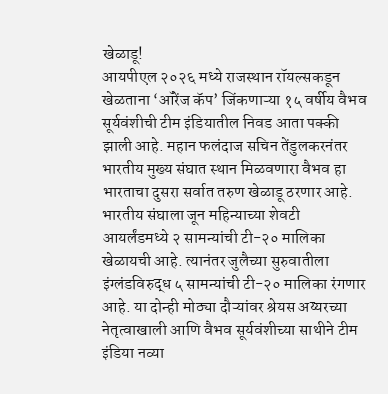खेळाडू!
आयपीएल २०२६ मध्ये राजस्थान रॉयल्सकडून खेळताना ‘ऑरेंज कॅप’ जिंकणाऱ्या १५ वर्षीय वैभव सूर्यवंशीची टीम इंडियातील निवड आता पक्की झाली आहे. महान फलंदाज सचिन तेंडुलकरनंतर भारतीय मुख्य संघात स्थान मिळवणारा वैभव हा भारताचा दुसरा सर्वात तरुण खेळाडू ठरणार आहे. भारतीय संघाला जून महिन्याच्या शेवटी आयर्लंडमध्ये २ सामन्यांची टी-२० मालिका खेळायची आहे. त्यानंतर जुलैच्या सुरुवातीला इंग्लंडविरुद्ध ५ सामन्यांची टी-२० मालिका रंगणार आहे. या दोन्ही मोठ्या दौऱ्यांवर श्रेयस अय्यरच्या नेतृत्वाखाली आणि वैभव सूर्यवंशीच्या साथीने टीम इंडिया नव्या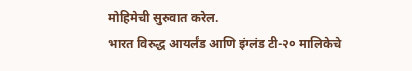मोहिमेची सुरुवात करेल.
भारत विरुद्ध आयर्लंड आणि इंग्लंड टी-२० मालिकेचे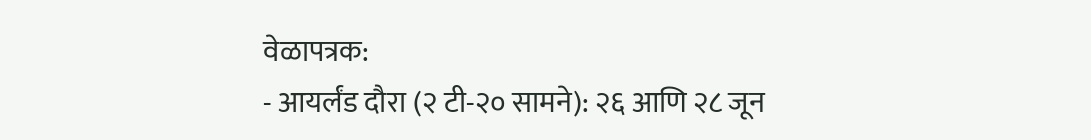वेळापत्रक:
- आयर्लंड दौरा (२ टी-२० सामने): २६ आणि २८ जून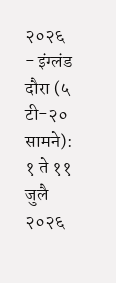२०२६
- इंग्लंड दौरा (५ टी-२० सामने): १ ते ११ जुलै २०२६